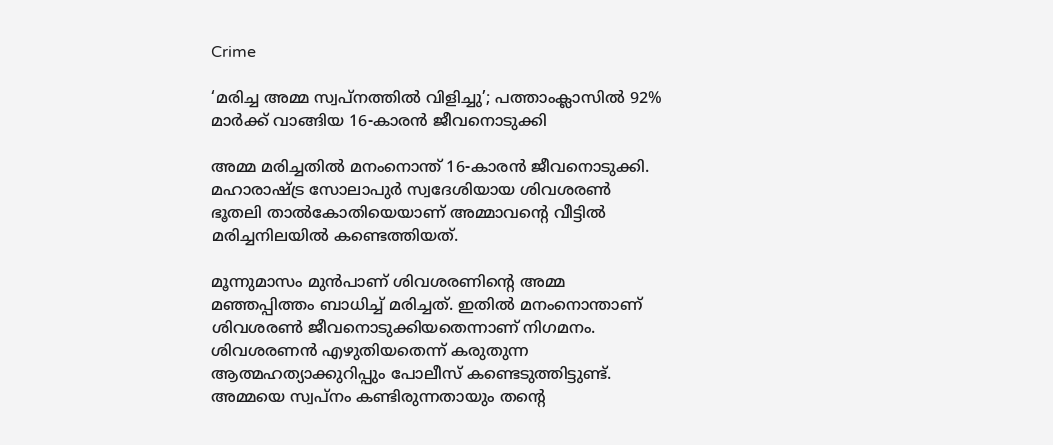Crime

‘മരിച്ച അമ്മ സ്വപ്നത്തിൽ വിളിച്ചു’; പത്താംക്ലാസില്‍ 92% മാർക്ക് വാങ്ങിയ 16-കാരൻ ജീവനൊടുക്കി

അമ്മ മരിച്ചതില്‍ മനംനൊന്ത് 16-കാരന്‍ ജീവനൊടുക്കി. മഹാരാഷ്ട്ര സോലാപുര്‍ സ്വദേശിയായ ശിവശരണ്‍ ഭൂതലി താല്‍കോതിയെയാണ് അമ്മാവന്റെ വീട്ടില്‍ മരിച്ചനിലയില്‍ കണ്ടെത്തിയത്.

മൂന്നുമാസം മുന്‍പാണ് ശിവശരണിന്റെ അമ്മ മഞ്ഞപ്പിത്തം ബാധിച്ച് മരിച്ചത്. ഇതില്‍ മനംനൊന്താണ് ശിവശരണ്‍ ജീവനൊടുക്കിയതെന്നാണ് നിഗമനം. ശിവശരണന്‍ എഴുതിയതെന്ന് കരുതുന്ന ആത്മഹത്യാക്കുറിപ്പും പോലീസ് കണ്ടെടുത്തിട്ടുണ്ട്.
അമ്മയെ സ്വപ്നം കണ്ടിരുന്നതായും തന്റെ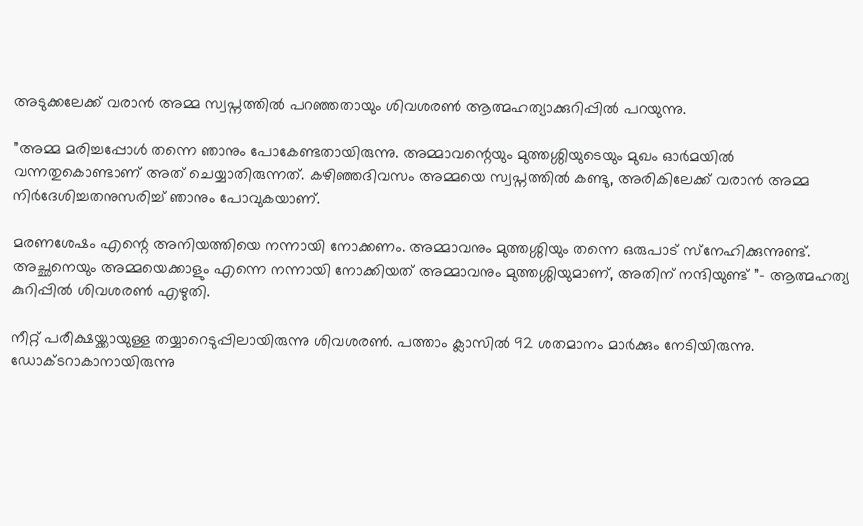അടുക്കലേക്ക് വരാന്‍ അമ്മ സ്വപ്നത്തില്‍ പറഞ്ഞതായും ശിവശരണ്‍ ആത്മഹത്യാക്കുറിപ്പില്‍ പറയുന്നു.

”അമ്മ മരിച്ചപ്പോള്‍ തന്നെ ഞാനും പോകേണ്ടതായിരുന്നു. അമ്മാവന്റെയും മുത്തശ്ശിയുടെയും മുഖം ഓര്‍മയില്‍ വന്നതുകൊണ്ടാണ് അത് ചെയ്യാതിരുന്നത്. കഴിഞ്ഞദിവസം അമ്മയെ സ്വപ്നത്തില്‍ കണ്ടു, അരികിലേക്ക് വരാന്‍ അമ്മ നിര്‍ദേശിച്ചതനുസരിച്ച് ഞാനും പോവുകയാണ്.

മരണശേഷം എന്റെ അനിയത്തിയെ നന്നായി നോക്കണം. അമ്മാവനും മുത്തശ്ശിയും തന്നെ ഒരുപാട് സ്‌നേഹിക്കുന്നുണ്ട്. അച്ഛനെയും അമ്മയെക്കാളും എന്നെ നന്നായി നോക്കിയത് അമ്മാവനും മുത്തശ്ശിയുമാണ്, അതിന് നന്ദിയുണ്ട് ”- ആത്മഹത്യ കുറിപ്പില്‍ ശിവശരണ്‍ എഴുതി.

നീറ്റ് പരീക്ഷയ്ക്കായുള്ള തയ്യാറെടുപ്പിലായിരുന്നു ശിവശരണ്‍. പത്താം ക്ലാസില്‍ 92 ശതമാനം മാര്‍ക്കും നേടിയിരുന്നു. ഡോക്ടറാകാനായിരുന്നു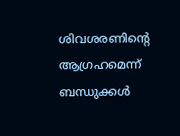ശിവശരണിന്റെ ആഗ്രഹമെന്ന് ബന്ധുക്കള്‍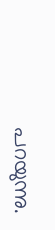പറയുന്നു.